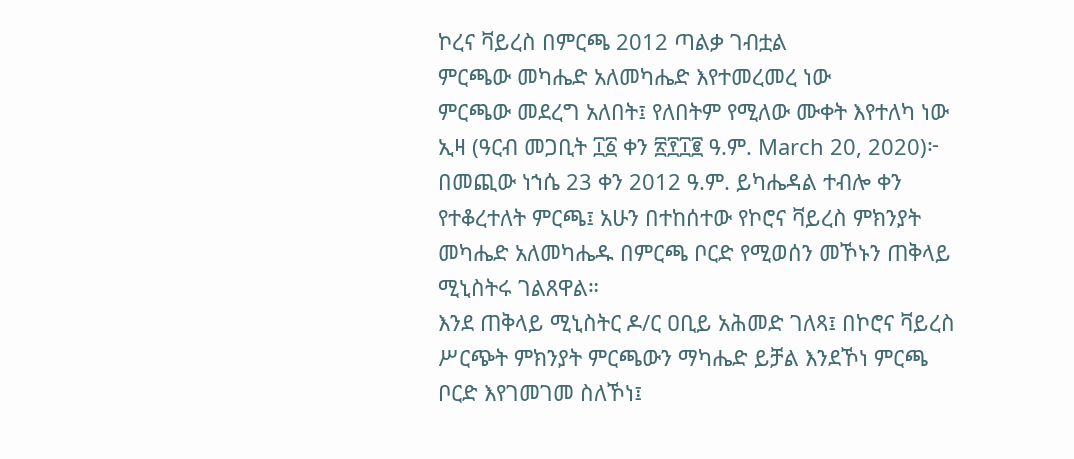ኮረና ቫይረስ በምርጫ 2012 ጣልቃ ገብቷል
ምርጫው መካሔድ አለመካሔድ እየተመረመረ ነው
ምርጫው መደረግ አለበት፤ የለበትም የሚለው ሙቀት እየተለካ ነው
ኢዛ (ዓርብ መጋቢት ፲፩ ቀን ፳፻፲፪ ዓ.ም. March 20, 2020)፦ በመጪው ነኀሴ 23 ቀን 2012 ዓ.ም. ይካሔዳል ተብሎ ቀን የተቆረተለት ምርጫ፤ አሁን በተከሰተው የኮሮና ቫይረስ ምክንያት መካሔድ አለመካሔዱ በምርጫ ቦርድ የሚወሰን መኾኑን ጠቅላይ ሚኒስትሩ ገልጸዋል።
እንደ ጠቅላይ ሚኒስትር ዶ/ር ዐቢይ አሕመድ ገለጻ፤ በኮሮና ቫይረስ ሥርጭት ምክንያት ምርጫውን ማካሔድ ይቻል እንደኾነ ምርጫ ቦርድ እየገመገመ ስለኾነ፤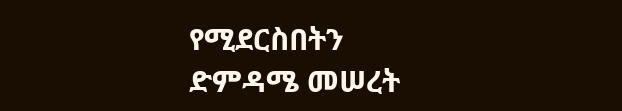የሚደርስበትን ድምዳሜ መሠረት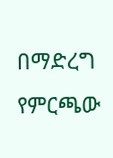በማድረግ የምርጫው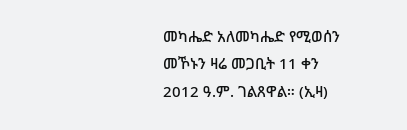መካሔድ አለመካሔድ የሚወሰን መኾኑን ዛሬ መጋቢት 11 ቀን 2012 ዓ.ም. ገልጸዋል። (ኢዛ)